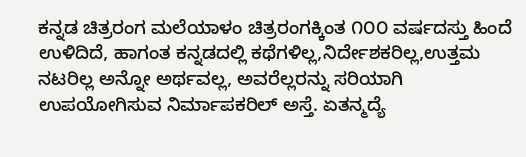ಕನ್ನಡ ಚಿತ್ರರಂಗ ಮಲೆಯಾಳಂ ಚಿತ್ರರಂಗಕ್ಕಿಂತ ೧೦೦ ವರ್ಷದಸ್ತು ಹಿಂದೆ ಉಳಿದಿದೆ, ಹಾಗಂತ ಕನ್ನಡದಲ್ಲಿ ಕಥೆಗಳಿಲ್ಲ,ನಿರ್ದೇಶಕರಿಲ್ಲ,ಉತ್ತಮ ನಟರಿಲ್ಲ ಅನ್ನೋ ಅರ್ಥವಲ್ಲ, ಅವರೆಲ್ಲರನ್ನು ಸರಿಯಾಗಿ ಉಪಯೋಗಿಸುವ ನಿರ್ಮಾಪಕರಿಲ್ ಅಸ್ತೆ. ಏತನ್ಮದ್ಯೆ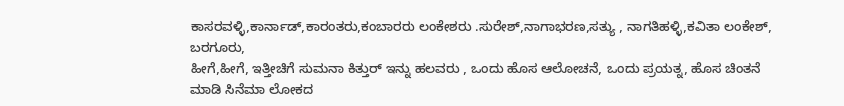ಕಾಸರವಳ್ಳಿ,ಕಾರ್ನಾಡ್,ಕಾರಂತರು,ಕಂಬಾರರು ಲಂಕೇಶರು .ಸುರೇಶ್,ನಾಗಾಭರಣ,ಸತ್ಯು , ನಾಗತಿಹಳ್ಳಿ,ಕವಿತಾ ಲಂಕೇಶ್, ಬರಗೂರು,
ಹೀಗೆ,ಹೀಗೆ, ಇತ್ತೀಚಿಗೆ ಸುಮನಾ ಕಿತ್ತುರ್ ಇನ್ನು ಹಲವರು , ಒಂದು ಹೊಸ ಆಲೋಚನೆ, ಒಂದು ಪ್ರಯತ್ನ, ಹೊಸ ಚಿಂತನೆ ಮಾಡಿ ಸಿನೆಮಾ ಲೋಕದ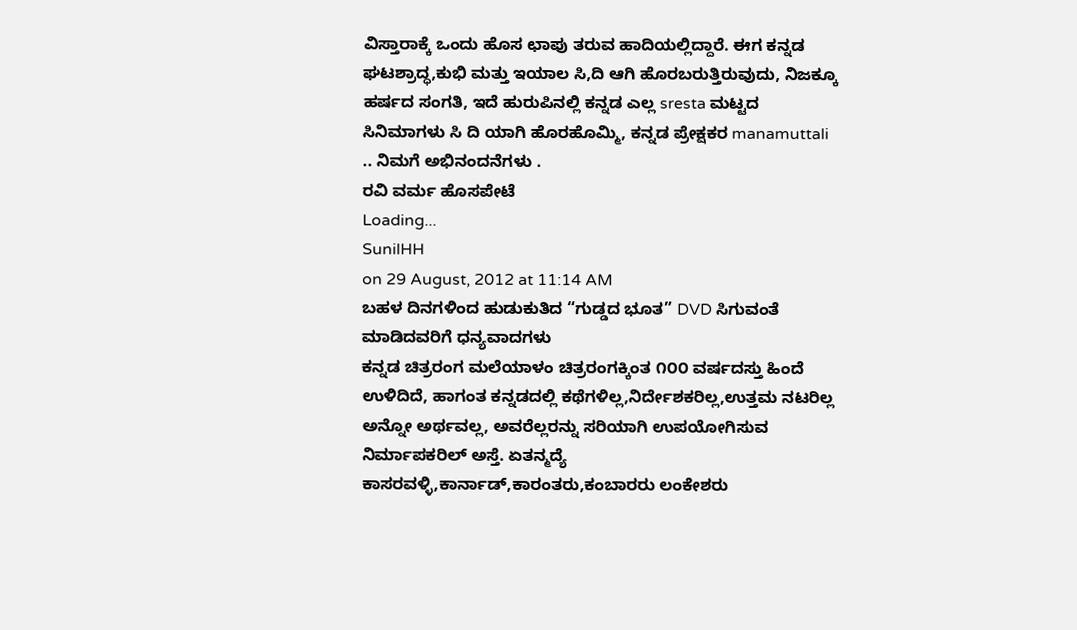ವಿಸ್ತಾರಾಕ್ಕೆ ಒಂದು ಹೊಸ ಛಾಪು ತರುವ ಹಾದಿಯಲ್ಲಿದ್ದಾರೆ. ಈಗ ಕನ್ನಡ ಘಟಶ್ರಾದ್ಧ,ಕುಭಿ ಮತ್ತು ಇಯಾಲ ಸಿ,ದಿ ಆಗಿ ಹೊರಬರುತ್ತಿರುವುದು, ನಿಜಕ್ಕೂ ಹರ್ಷದ ಸಂಗತಿ, ಇದೆ ಹುರುಪಿನಲ್ಲಿ ಕನ್ನಡ ಎಲ್ಲ sresta ಮಟ್ಟದ ಸಿನಿಮಾಗಳು ಸಿ ದಿ ಯಾಗಿ ಹೊರಹೊಮ್ಮಿ, ಕನ್ನಡ ಪ್ರೇಕ್ಷಕರ manamuttali .. ನಿಮಗೆ ಅಭಿನಂದನೆಗಳು .
ರವಿ ವರ್ಮ ಹೊಸಪೇಟೆ
Loading...
SunilHH
on 29 August, 2012 at 11:14 AM
ಬಹಳ ದಿನಗಳಿಂದ ಹುಡುಕುತಿದ “ಗುಡ್ಡದ ಭೂತ” DVD ಸಿಗುವಂತೆ ಮಾಡಿದವರಿಗೆ ಧನ್ಯವಾದಗಳು
ಕನ್ನಡ ಚಿತ್ರರಂಗ ಮಲೆಯಾಳಂ ಚಿತ್ರರಂಗಕ್ಕಿಂತ ೧೦೦ ವರ್ಷದಸ್ತು ಹಿಂದೆ ಉಳಿದಿದೆ, ಹಾಗಂತ ಕನ್ನಡದಲ್ಲಿ ಕಥೆಗಳಿಲ್ಲ,ನಿರ್ದೇಶಕರಿಲ್ಲ,ಉತ್ತಮ ನಟರಿಲ್ಲ ಅನ್ನೋ ಅರ್ಥವಲ್ಲ, ಅವರೆಲ್ಲರನ್ನು ಸರಿಯಾಗಿ ಉಪಯೋಗಿಸುವ ನಿರ್ಮಾಪಕರಿಲ್ ಅಸ್ತೆ. ಏತನ್ಮದ್ಯೆ ಕಾಸರವಳ್ಳಿ,ಕಾರ್ನಾಡ್,ಕಾರಂತರು,ಕಂಬಾರರು ಲಂಕೇಶರು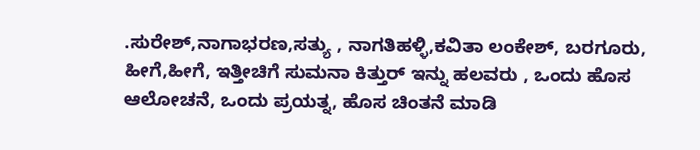.ಸುರೇಶ್,ನಾಗಾಭರಣ,ಸತ್ಯು , ನಾಗತಿಹಳ್ಳಿ,ಕವಿತಾ ಲಂಕೇಶ್, ಬರಗೂರು,
ಹೀಗೆ,ಹೀಗೆ, ಇತ್ತೀಚಿಗೆ ಸುಮನಾ ಕಿತ್ತುರ್ ಇನ್ನು ಹಲವರು , ಒಂದು ಹೊಸ ಆಲೋಚನೆ, ಒಂದು ಪ್ರಯತ್ನ, ಹೊಸ ಚಿಂತನೆ ಮಾಡಿ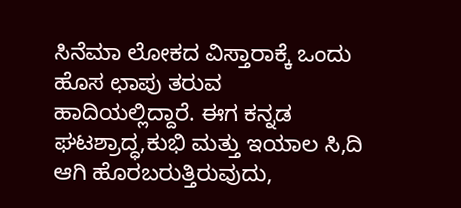ಸಿನೆಮಾ ಲೋಕದ ವಿಸ್ತಾರಾಕ್ಕೆ ಒಂದು ಹೊಸ ಛಾಪು ತರುವ ಹಾದಿಯಲ್ಲಿದ್ದಾರೆ. ಈಗ ಕನ್ನಡ ಘಟಶ್ರಾದ್ಧ,ಕುಭಿ ಮತ್ತು ಇಯಾಲ ಸಿ,ದಿ ಆಗಿ ಹೊರಬರುತ್ತಿರುವುದು,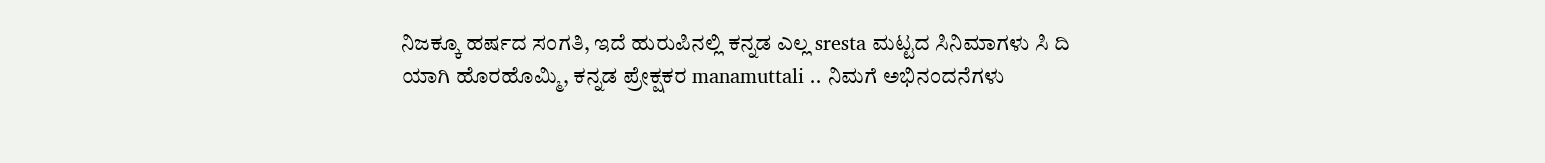ನಿಜಕ್ಕೂ ಹರ್ಷದ ಸಂಗತಿ, ಇದೆ ಹುರುಪಿನಲ್ಲಿ ಕನ್ನಡ ಎಲ್ಲ sresta ಮಟ್ಟದ ಸಿನಿಮಾಗಳು ಸಿ ದಿ ಯಾಗಿ ಹೊರಹೊಮ್ಮಿ, ಕನ್ನಡ ಪ್ರೇಕ್ಷಕರ manamuttali .. ನಿಮಗೆ ಅಭಿನಂದನೆಗಳು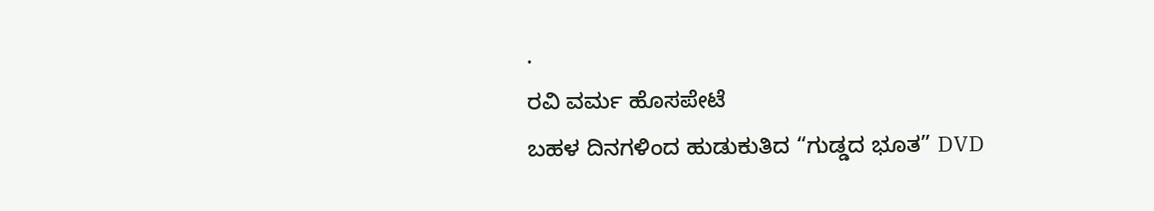.
ರವಿ ವರ್ಮ ಹೊಸಪೇಟೆ
ಬಹಳ ದಿನಗಳಿಂದ ಹುಡುಕುತಿದ “ಗುಡ್ಡದ ಭೂತ” DVD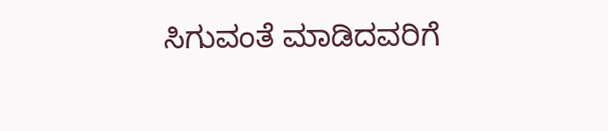ಸಿಗುವಂತೆ ಮಾಡಿದವರಿಗೆ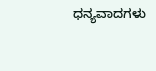ಧನ್ಯವಾದಗಳು